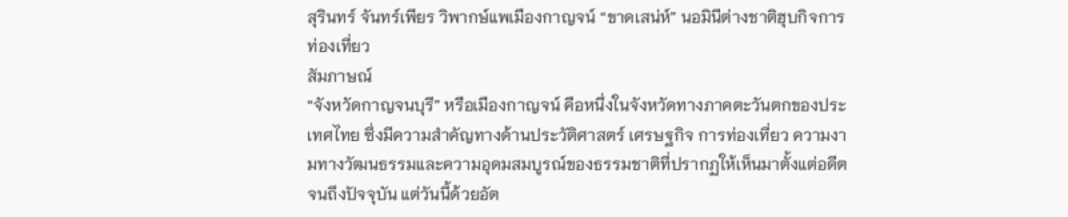สุรินทร์ จันทร์เพียร วิพากษ์แพเมืองกาญจน์ “ขาดเสน่ห์” นอมินีต่างชาติฮุบกิจการท่องเที่ยว
สัมภาษณ์
“จังหวัดกาญจนบุรี” หรือเมืองกาญจน์ คือหนึ่งในจังหวัดทางภาคตะวันตกของประเทศไทย ซึ่งมีความสำคัญทางด้านประวัติศาสตร์ เศรษฐกิจ การท่องเที่ยว ความงามทางวัฒนธรรมและความอุดมสมบูรณ์ของธรรมชาติที่ปรากฏให้เห็นมาตั้งแต่อดีตจนถึงปัจจุบัน แต่วันนี้ด้วยอัต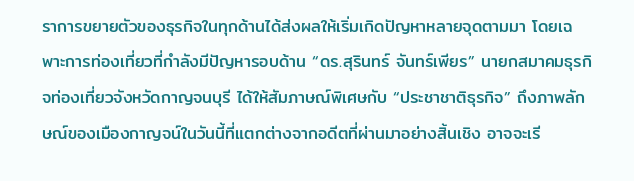ราการขยายตัวของธุรกิจในทุกด้านได้ส่งผลให้เริ่มเกิดปัญหาหลายจุดตามมา โดยเฉพาะการท่องเที่ยวที่กำลังมีปัญหารอบด้าน “ดร.สุรินทร์ จันทร์เพียร” นายกสมาคมธุรกิจท่องเที่ยวจังหวัดกาญจนบุรี ได้ให้สัมภาษณ์พิเศษกับ “ประชาชาติธุรกิจ” ถึงภาพลักษณ์ของเมืองกาญจน์ในวันนี้ที่แตกต่างจากอดีตที่ผ่านมาอย่างสิ้นเชิง อาจจะเรี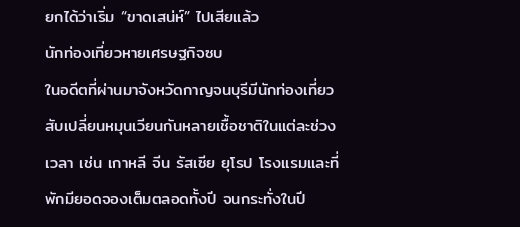ยกได้ว่าเริ่ม “ขาดเสน่ห์” ไปเสียแล้ว
นักท่องเที่ยวหายเศรษฐกิจซบ
ในอดีตที่ผ่านมาจังหวัดกาญจนบุรีมีนักท่องเที่ยวสับเปลี่ยนหมุนเวียนกันหลายเชื้อชาติในแต่ละช่วงเวลา เช่น เกาหลี จีน รัสเซีย ยุโรป โรงแรมและที่พักมียอดจองเต็มตลอดทั้งปี จนกระทั่งในปี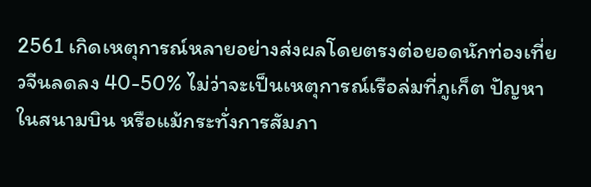2561 เกิดเหตุการณ์หลายอย่างส่งผลโดยตรงต่อยอดนักท่องเที่ยวจีนลดลง 40-50% ไม่ว่าจะเป็นเหตุการณ์เรือล่มที่ภูเก็ต ปัญหาในสนามบิน หรือแม้กระทั่งการสัมภา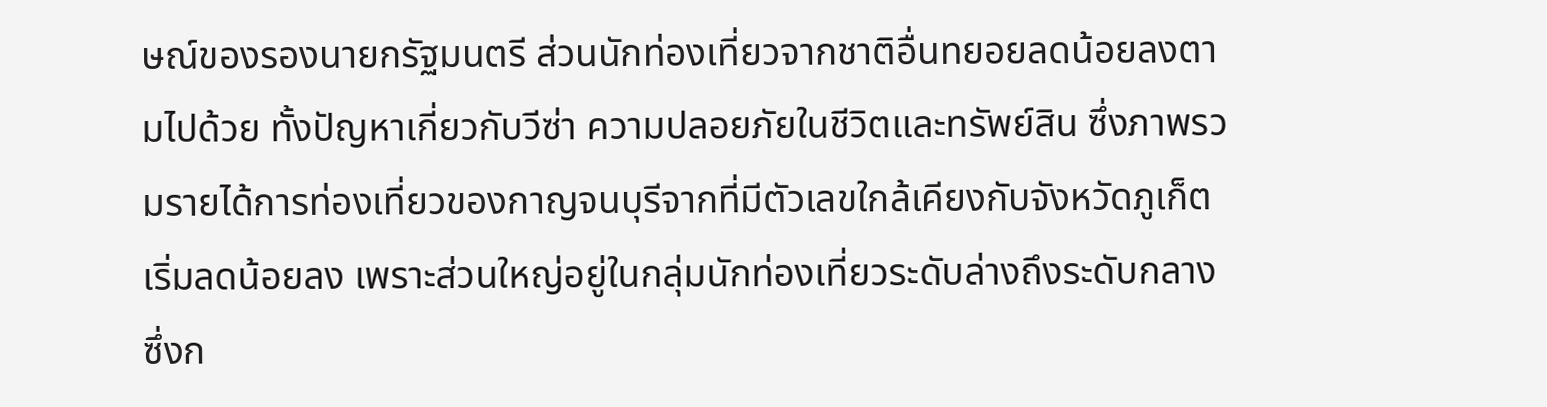ษณ์ของรองนายกรัฐมนตรี ส่วนนักท่องเที่ยวจากชาติอื่นทยอยลดน้อยลงตามไปด้วย ทั้งปัญหาเกี่ยวกับวีซ่า ความปลอยภัยในชีวิตและทรัพย์สิน ซึ่งภาพรวมรายได้การท่องเที่ยวของกาญจนบุรีจากที่มีตัวเลขใกล้เคียงกับจังหวัดภูเก็ตเริ่มลดน้อยลง เพราะส่วนใหญ่อยู่ในกลุ่มนักท่องเที่ยวระดับล่างถึงระดับกลาง ซึ่งก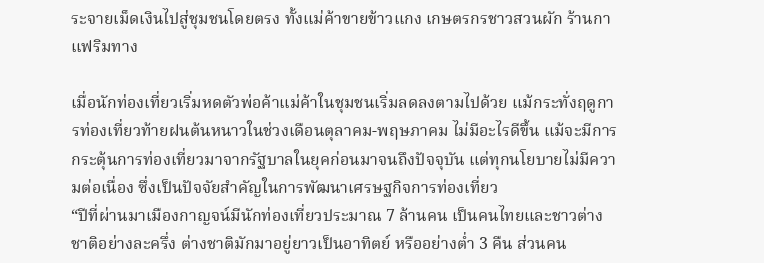ระจายเม็ดเงินไปสู่ชุมชนโดยตรง ทั้งแม่ค้าขายข้าวแกง เกษตรกรชาวสวนผัก ร้านกาแฟริมทาง

เมื่อนักท่องเที่ยวเริ่มหดตัวพ่อค้าแม่ค้าในชุมชนเริ่มลดลงตามไปด้วย แม้กระทั่งฤดูการท่องเที่ยวท้ายฝนต้นหนาวในช่วงเดือนตุลาคม-พฤษภาคม ไม่มีอะไรดีขึ้น แม้จะมีการกระตุ้นการท่องเที่ยวมาจากรัฐบาลในยุคก่อนมาจนถึงปัจจุบัน แต่ทุกนโยบายไม่มีความต่อเนื่อง ซึ่งเป็นปัจจัยสำคัญในการพัฒนาเศรษฐกิจการท่องเที่ยว
“ปีที่ผ่านมาเมืองกาญจน์มีนักท่องเที่ยวประมาณ 7 ล้านคน เป็นคนไทยและชาวต่างชาติอย่างละครึ่ง ต่างชาติมักมาอยู่ยาวเป็นอาทิตย์ หรืออย่างต่ำ 3 คืน ส่วนคน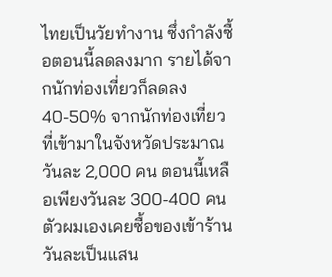ไทยเป็นวัยทำงาน ซึ่งกำลังซื้อตอนนี้ลดลงมาก รายได้จากนักท่องเที่ยวก็ลดลง 40-50% จากนักท่องเที่ยวที่เข้ามาในจังหวัดประมาณวันละ 2,000 คน ตอนนี้เหลือเพียงวันละ 300-400 คน ตัวผมเองเคยซื้อของเข้าร้านวันละเป็นแสน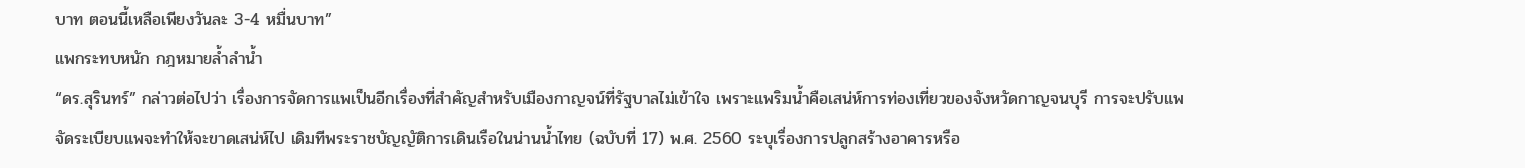บาท ตอนนี้เหลือเพียงวันละ 3-4 หมื่นบาท”
แพกระทบหนัก กฎหมายล้ำลำน้ำ
“ดร.สุรินทร์” กล่าวต่อไปว่า เรื่องการจัดการแพเป็นอีกเรื่องที่สำคัญสำหรับเมืองกาญจน์ที่รัฐบาลไม่เข้าใจ เพราะแพริมน้ำคือเสน่ห์การท่องเที่ยวของจังหวัดกาญจนบุรี การจะปรับแพ จัดระเบียบแพจะทำให้จะขาดเสน่ห์ไป เดิมทีพระราชบัญญัติการเดินเรือในน่านน้ำไทย (ฉบับที่ 17) พ.ศ. 2560 ระบุเรื่องการปลูกสร้างอาคารหรือ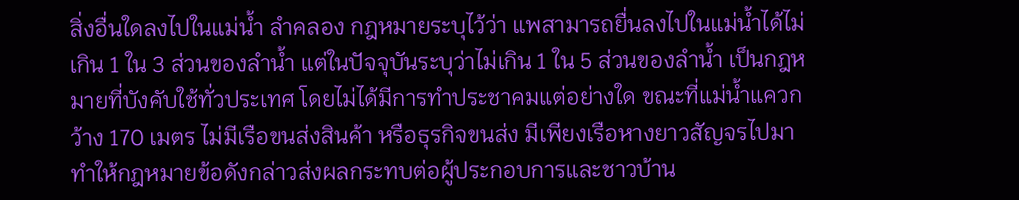สิ่งอื่นใดลงไปในแม่น้ำ ลำคลอง กฎหมายระบุไว้ว่า แพสามารถยื่นลงไปในแม่น้ำได้ไม่เกิน 1 ใน 3 ส่วนของลำน้ำ แต่ในปัจจุบันระบุว่าไม่เกิน 1 ใน 5 ส่วนของลำน้ำ เป็นกฎหมายที่บังคับใช้ทั่วประเทศ โดยไม่ได้มีการทำประชาคมแต่อย่างใด ขณะที่แม่น้ำแควกว้าง 170 เมตร ไม่มีเรือขนส่งสินค้า หรือธุรกิจขนส่ง มีเพียงเรือหางยาวสัญจรไปมา ทำให้กฎหมายข้อดังกล่าวส่งผลกระทบต่อผู้ประกอบการและชาวบ้าน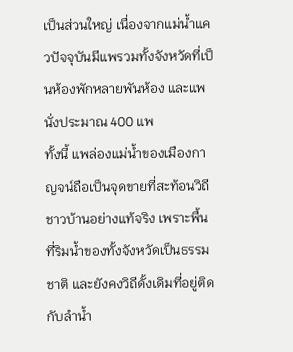เป็นส่วนใหญ่ เนื่องจากแม่น้ำแควปัจจุบันมีแพรวมทั้งจังหวัดที่เป็นห้องพักหลายพันห้อง และแพนั่งประมาณ 400 แพ
ทั้งนี้ แพล่องแม่น้ำของเมืองกาญจน์ถือเป็นจุดขายที่สะท้อนวิถีชาวบ้านอย่างแท้จริง เพราะพื้นที่ริมน้ำของทั้งจังหวัดเป็นธรรมชาติ และยังคงวิถีดั้งเดิมที่อยู่ติดกับลำน้ำ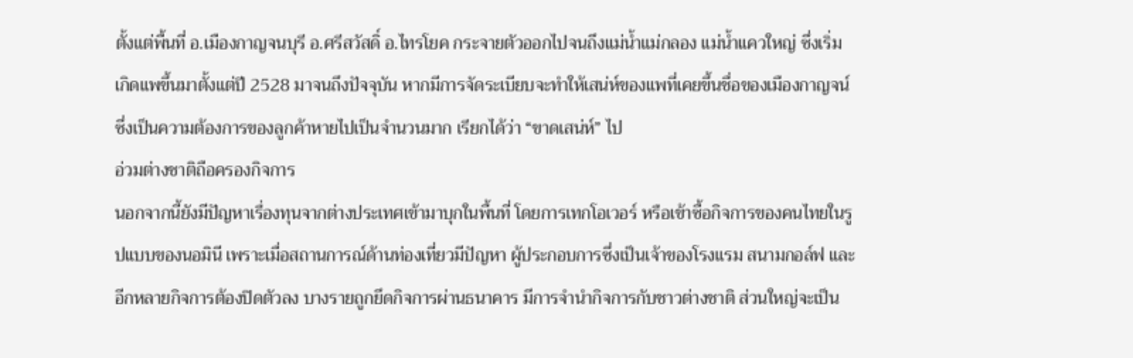ตั้งแต่พื้นที่ อ.เมืองกาญจนบุรี อ.ศรีสวัสดิ์ อ.ไทรโยค กระจายตัวออกไปจนถึงแม่น้ำแม่กลอง แม่น้ำแควใหญ่ ซึ่งเริ่มเกิดแพขึ้นมาตั้งแต่ปี 2528 มาจนถึงปัจจุบัน หากมีการจัดระเบียบจะทำให้เสน่ห์ของแพที่เคยขึ้นชื่อของเมืองกาญจน์ซึ่งเป็นความต้องการของลูกค้าหายไปเป็นจำนวนมาก เรียกได้ว่า “ขาดเสน่ห์” ไป
อ่วมต่างชาติถือครองกิจการ
นอกจากนี้ยังมีปัญหาเรื่องทุนจากต่างประเทศเข้ามาบุกในพื้นที่ โดยการเทกโอเวอร์ หรือเข้าซื้อกิจการของคนไทยในรูปแบบของนอมินี เพราะเมื่อสถานการณ์ด้านท่องเที่ยวมีปัญหา ผู้ประกอบการซึ่งเป็นเจ้าของโรงแรม สนามกอล์ฟ และอีกหลายกิจการต้องปิดตัวลง บางรายถูกยึดกิจการผ่านธนาคาร มีการจำนำกิจการกับชาวต่างชาติ ส่วนใหญ่จะเป็น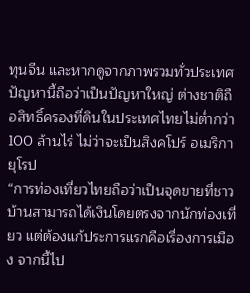ทุนจีน และหากดูจากภาพรวมทั่วประเทศปัญหานี้ถือว่าเป็นปัญหาใหญ่ ต่างชาติถือสิทธิ์ครองที่ดินในประเทศไทยไม่ต่ำกว่า 100 ล้านไร่ ไม่ว่าจะเป็นสิงคโปร์ อเมริกา ยุโรป
“การท่องเที่ยวไทยถือว่าเป็นจุดขายที่ชาวบ้านสามารถได้เงินโดยตรงจากนักท่องเที่ยว แต่ต้องแก้ประการแรกคือเรื่องการเมือง จากนี้ไป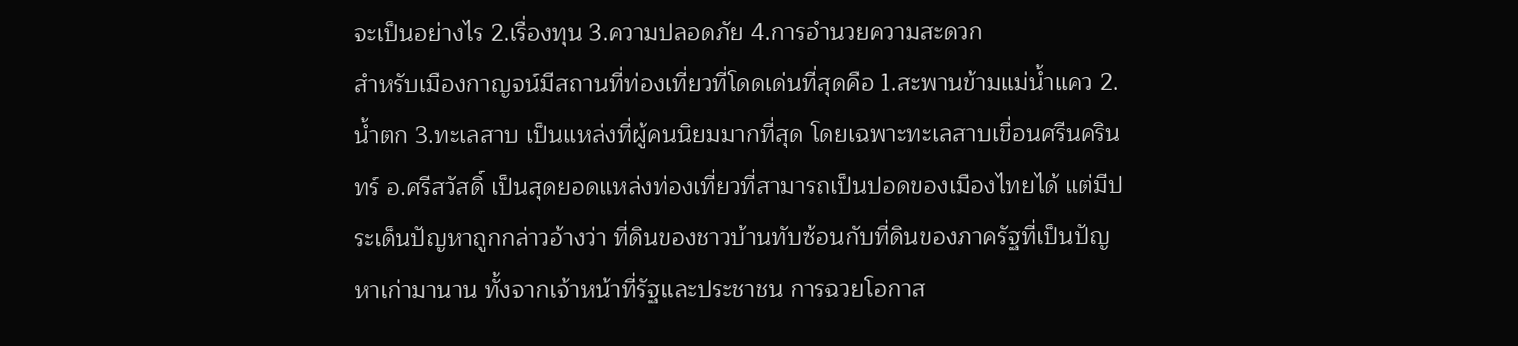จะเป็นอย่างไร 2.เรื่องทุน 3.ความปลอดภัย 4.การอำนวยความสะดวก
สำหรับเมืองกาญจน์มีสถานที่ท่องเที่ยวที่โดดเด่นที่สุดคือ 1.สะพานข้ามแม่น้ำแคว 2.น้ำตก 3.ทะเลสาบ เป็นแหล่งที่ผู้คนนิยมมากที่สุด โดยเฉพาะทะเลสาบเขื่อนศรีนครินทร์ อ.ศรีสวัสดิ์ เป็นสุดยอดแหล่งท่องเที่ยวที่สามารถเป็นปอดของเมืองไทยได้ แต่มีประเด็นปัญหาถูกกล่าวอ้างว่า ที่ดินของชาวบ้านทับซ้อนกับที่ดินของภาครัฐที่เป็นปัญหาเก่ามานาน ทั้งจากเจ้าหน้าที่รัฐและประชาชน การฉวยโอกาส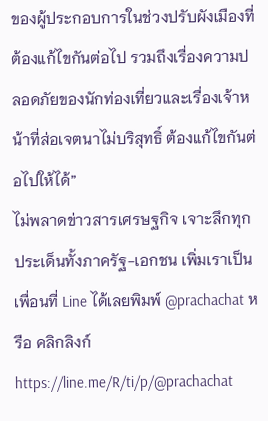ของผู้ประกอบการในช่วงปรับผังเมืองที่ต้องแก้ไขกันต่อไป รวมถึงเรื่องความปลอดภัยของนักท่องเที่ยวและเรื่องเจ้าหน้าที่ส่อเจตนาไม่บริสุทธิ์ ต้องแก้ไขกันต่อไปให้ได้”
ไม่พลาดข่าวสารเศรษฐกิจ เจาะลึกทุกประเด็นทั้งภาครัฐ-เอกชน เพิ่มเราเป็นเพื่อนที่ Line ได้เลยพิมพ์ @prachachat หรือ คลิกลิงก์ https://line.me/R/ti/p/@prachachat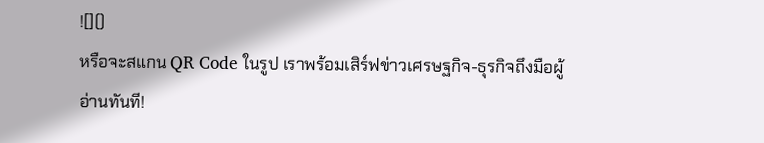![]()
หรือจะสแกน QR Code ในรูป เราพร้อมเสิร์ฟข่าวเศรษฐกิจ-ธุรกิจถึงมือผู้อ่านทันที!